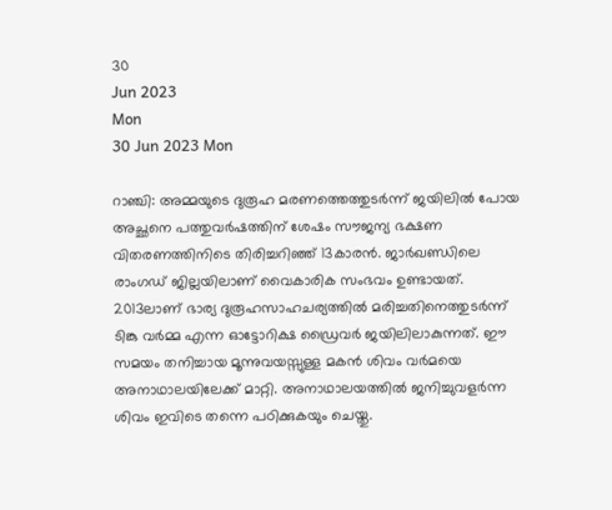30
Jun 2023
Mon
30 Jun 2023 Mon

റാഞ്ചി: അമ്മയുടെ ദുരൂഹ മരണത്തെത്തുടർന്ന് ജയിലിൽ പോയ അച്ഛനെ പത്തുവർഷത്തിന് ശേഷം സൗജന്യ ഭക്ഷണ വിതരണത്തിനിടെ തിരിച്ചറിഞ്ഞ് 13കാരൻ. ജാർഖണ്ഡിലെ രാംഗഡ് ജില്ലയിലാണ് വൈകാരിക സംഭവം ഉണ്ടായത്. 2013ലാണ് ഭാര്യ ദുരൂഹസാഹചര്യത്തിൽ മരിച്ചതിനെത്തുടർന്ന് ടിങ്കു വർമ്മ എന്ന ഓട്ടോറിക്ഷ ഡ്രൈവർ ജയിലിലാകുന്നത്. ഈ സമയം തനിച്ചായ മൂന്നുവയസ്സുള്ള മകൻ ശിവം വർമയെ അനാഥാലയിലേക്ക് മാറ്റി. അനാഥാലയത്തിൽ ജനിച്ചുവളർന്ന ശിവം ഇവിടെ തന്നെ പഠിക്കുകയും ചെയ്തു.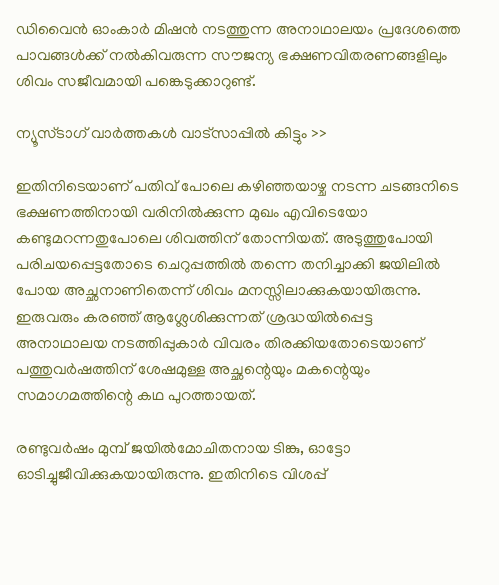ഡിവൈൻ ഓംകാർ മിഷൻ നടത്തുന്ന അനാഥാലയം പ്രദേശത്തെ പാവങ്ങൾക്ക് നൽകിവരുന്ന സൗജന്യ ഭക്ഷണവിതരണങ്ങളിലും ശിവം സജീവമായി പങ്കെടുക്കാറുണ്ട്.

ന്യൂസ്ടാഗ് വാര്‍ത്തകള്‍ വാട്‌സാപ്പില്‍ കിട്ടും >>

ഇതിനിടെയാണ് പതിവ് പോലെ കഴിഞ്ഞയാഴ്ച നടന്ന ചടങ്ങനിടെ ഭക്ഷണത്തിനായി വരിനിൽക്കുന്ന മുഖം എവിടെയോ കണ്ടുമറന്നതുപോലെ ശിവത്തിന് തോന്നിയത്. അടുത്തുപോയി പരിചയപ്പെട്ടതോടെ ചെറുപ്പത്തിൽ തന്നെ തനിച്ചാക്കി ജയിലിൽ പോയ അച്ഛനാണിതെന്ന് ശിവം മനസ്സിലാക്കുകയായിരുന്നു. ഇരുവരും കരഞ്ഞ് ആശ്ലേശിക്കുന്നത് ശ്രദ്ധയിൽപ്പെട്ട അനാഥാലയ നടത്തിപ്പുകാർ വിവരം തിരക്കിയതോടെയാണ് പത്തുവർഷത്തിന് ശേഷമുള്ള അച്ഛന്റെയും മകന്റെയും സമാഗമത്തിന്റെ കഥ പുറത്തായത്.

രണ്ടുവർഷം മുമ്പ് ജയിൽമോചിതനായ ടിങ്കു, ഓട്ടോ ഓടിച്ചുജീവിക്കുകയായിരുന്നു. ഇതിനിടെ വിശപ്പ്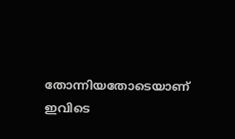തോന്നിയതോടെയാണ് ഇവിടെ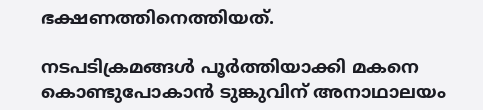ഭക്ഷണത്തിനെത്തിയത്.

നടപടിക്രമങ്ങൾ പൂർത്തിയാക്കി മകനെ കൊണ്ടുപോകാൻ ടുങ്കുവിന് അനാഥാലയം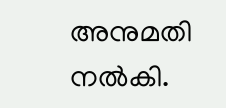അനുമതി നൽകി.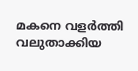മകനെ വളർത്തി വലുതാക്കിയ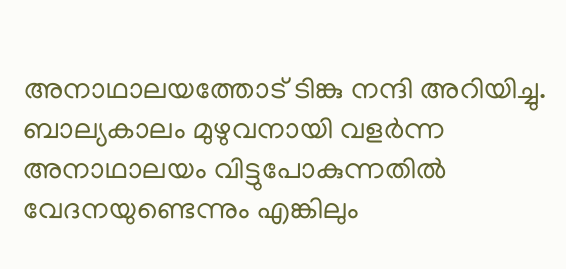അനാഥാലയത്തോട് ടിങ്കു നന്ദി അറിയിച്ചു. ബാല്യകാലം മുഴുവനായി വളർന്ന അനാഥാലയം വിട്ടുപോകുന്നതിൽ വേദനയുണ്ടെന്നും എങ്കിലും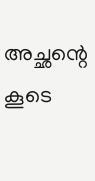അച്ഛന്റെ കൂടെ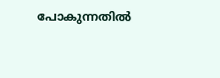പോകുന്നതിൽ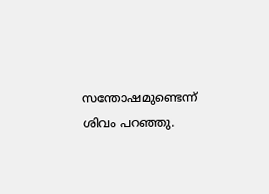സന്തോഷമുണ്ടെന്ന് ശിവം പറഞ്ഞു.